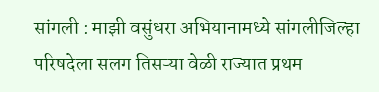सांगली : माझी वसुंधरा अभियानामध्ये सांगलीजिल्हा परिषदेला सलग तिसऱ्या वेळी राज्यात प्रथम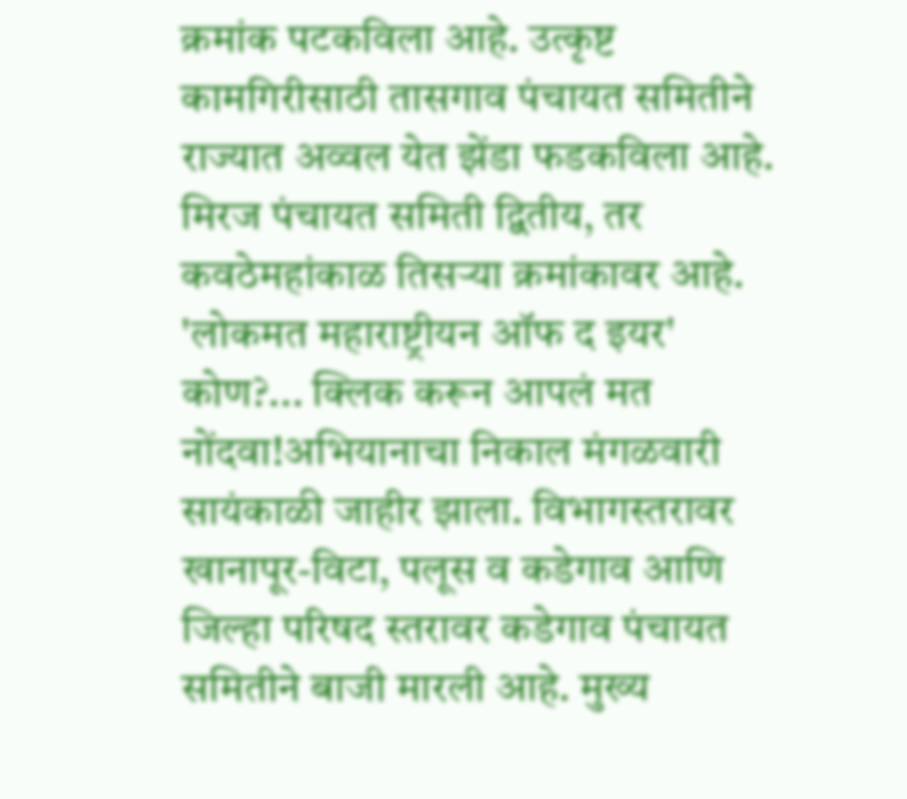क्रमांक पटकविला आहे. उत्कृष्ट कामगिरीसाठी तासगाव पंचायत समितीने राज्यात अव्वल येत झेंडा फडकविला आहे. मिरज पंचायत समिती द्वितीय, तर कवठेमहांकाळ तिसऱ्या क्रमांकावर आहे.
'लोकमत महाराष्ट्रीयन ऑफ द इयर' कोण?... क्लिक करून आपलं मत नोंदवा!अभियानाचा निकाल मंगळवारी सायंकाळी जाहीर झाला. विभागस्तरावर खानापूर-विटा, पलूस व कडेगाव आणि जिल्हा परिषद स्तरावर कडेगाव पंचायत समितीने बाजी मारली आहे. मुख्य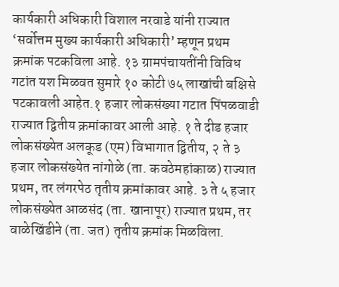कार्यकारी अधिकारी विशाल नरवाडे यांनी राज्यात ‘सर्वोत्तम मुख्य कार्यकारी अधिकारी’ म्हणून प्रथम क्रमांक पटकविला आहे. १३ ग्रामपंचायतींनी विविध गटांत यश मिळवत सुमारे १० कोटी ७५ लाखांची बक्षिसे पटकावली आहेत.१ हजार लोकसंख्या गटात पिंपळवाडी राज्यात द्वितीय क्रमांकावर आली आहे. १ ते दीड हजार लोकसंख्येत अलकूड (एम) विभागात द्वितीय, २ ते ३ हजार लोकसंख्येत नांगोळे (ता. कवठेमहांकाळ) राज्यात प्रथम, तर लंगरपेठ तृतीय क्रमांकावर आहे. ३ ते ५ हजार लोकसंख्येत आळसंद (ता. खानापूर) राज्यात प्रथम, तर वाळेखिंडीने (ता. जत) तृतीय क्रमांक मिळविला.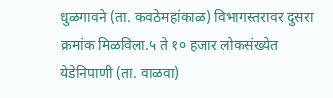धुळगावने (ता. कवठेमहांकाळ) विभागस्तरावर दुसरा क्रमांक मिळविला.५ ते १० हजार लोकसंख्येत येडेनिपाणी (ता. वाळवा)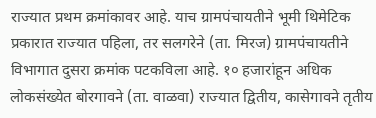राज्यात प्रथम क्रमांकावर आहे. याच ग्रामपंचायतीने भूमी थिमेटिक प्रकारात राज्यात पहिला, तर सलगरेने (ता. मिरज) ग्रामपंचायतीने विभागात दुसरा क्रमांक पटकविला आहे. १० हजारांहून अधिक लोकसंख्येत बोरगावने (ता. वाळवा) राज्यात द्वितीय, कासेगावने तृतीय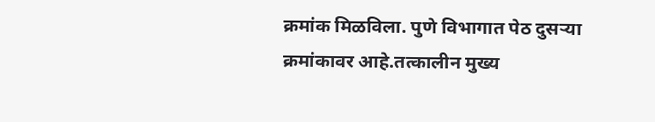क्रमांक मिळविला. पुणे विभागात पेठ दुसऱ्या क्रमांकावर आहे.तत्कालीन मुख्य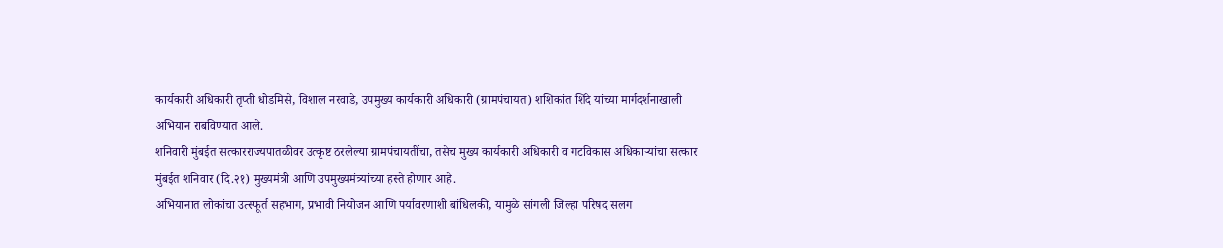कार्यकारी अधिकारी तृप्ती धोडमिसे, विशाल नरवाडे, उपमुख्य कार्यकारी अधिकारी (ग्रामपंचायत) शशिकांत शिंदे यांच्या मार्गदर्शनाखाली अभियान राबविण्यात आले.
शनिवारी मुंबईत सत्कारराज्यपातळीवर उत्कृष्ट ठरलेल्या ग्रामपंचायतींचा, तसेच मुख्य कार्यकारी अधिकारी व गटविकास अधिकाऱ्यांचा सत्कार मुंबईत शनिवार (दि.२१) मुख्यमंत्री आणि उपमुख्यमंत्र्यांच्या हस्ते होणार आहे.
अभियानात लोकांचा उत्स्फूर्त सहभाग, प्रभावी नियोजन आणि पर्यावरणाशी बांधिलकी, यामुळे सांगली जिल्हा परिषद सलग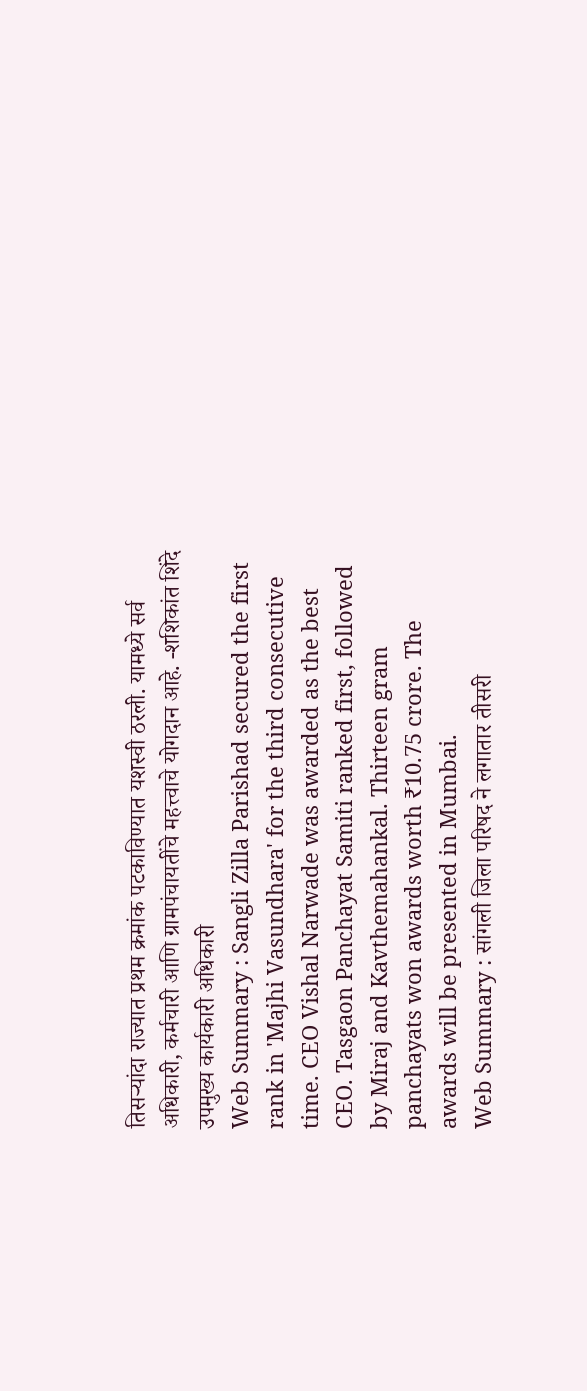तिसऱ्यांदा राज्यात प्रथम क्रमांक पटकाविण्यात यशस्वी ठरली. यामध्ये सर्व अधिकारी, कर्मचारी आणि ग्रामपंचायतींचे महत्त्वाचे योगदान आहे. -शशिकांत शिंदे उपमुख्य कार्यकारी अधिकारी
Web Summary : Sangli Zilla Parishad secured the first rank in 'Majhi Vasundhara' for the third consecutive time. CEO Vishal Narwade was awarded as the best CEO. Tasgaon Panchayat Samiti ranked first, followed by Miraj and Kavthemahankal. Thirteen gram panchayats won awards worth ₹10.75 crore. The awards will be presented in Mumbai.
Web Summary : सांगली जिला परिषद ने लगातार तीसरी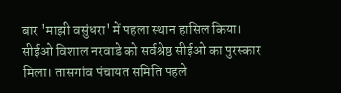बार 'माझी वसुंधरा' में पहला स्थान हासिल किया। सीईओ विशाल नरवाडे को सर्वश्रेष्ठ सीईओ का पुरस्कार मिला। तासगांव पंचायत समिति पहले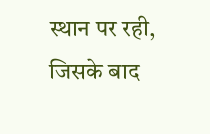स्थान पर रही, जिसके बाद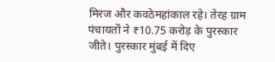मिरज और कवठेमहांकाल रहे। तेरह ग्राम पंचायतों ने ₹10.75 करोड़ के पुरस्कार जीते। पुरस्कार मुंबई में दिए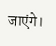जाएंगे।